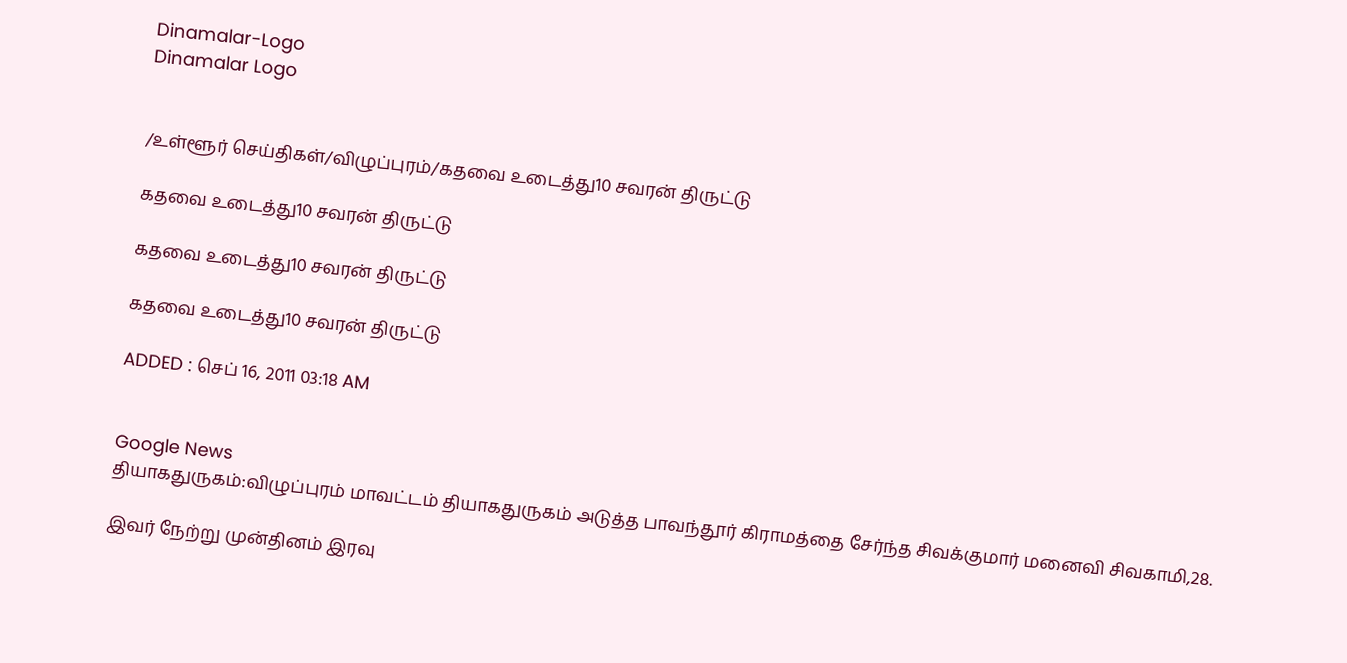Dinamalar-Logo
Dinamalar Logo


/உள்ளூர் செய்திகள்/விழுப்புரம்/கதவை உடைத்து10 சவரன் திருட்டு

கதவை உடைத்து10 சவரன் திருட்டு

கதவை உடைத்து10 சவரன் திருட்டு

கதவை உடைத்து10 சவரன் திருட்டு

ADDED : செப் 16, 2011 03:18 AM


Google News
தியாகதுருகம்:விழுப்புரம் மாவட்டம் தியாகதுருகம் அடுத்த பாவந்தூர் கிராமத்தை சேர்ந்த சிவக்குமார் மனைவி சிவகாமி,28.

இவர் நேற்று முன்தினம் இரவு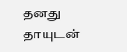தனது தாயுடன்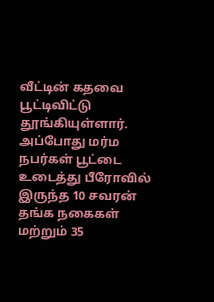வீட்டின் கதவை பூட்டிவிட்டு தூங்கியுள்ளார். அப்போது மர்ம நபர்கள் பூட்டை உடைத்து பீரோவில் இருந்த 10 சவரன் தங்க நகைகள் மற்றும் 35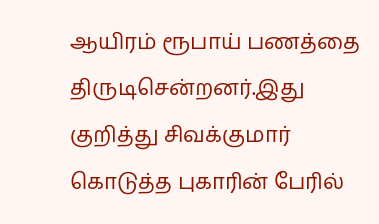ஆயிரம் ரூபாய் பணத்தை திருடிசென்றனர்.இது குறித்து சிவக்குமார் கொடுத்த புகாரின் பேரில்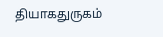தியாகதுருகம்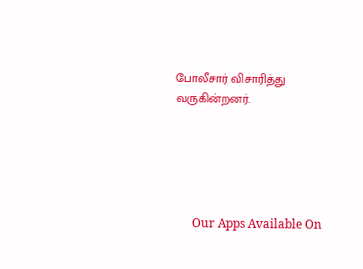போலீசார் விசாரித்து வருகின்றனர்.





      Our Apps Available On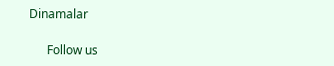Dinamalar

      Follow us